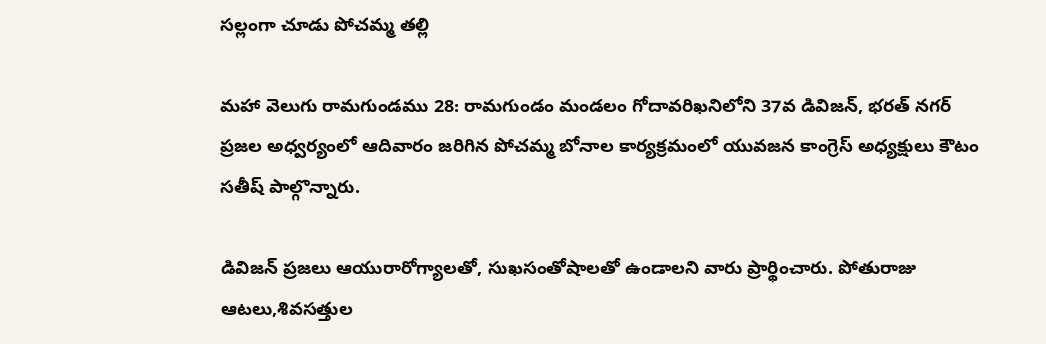సల్లంగా చూడు పోచమ్మ తల్లి

మహా వెలుగు రామగుండము 28: రామగుండం మండలం గోదావరిఖనిలోని 37వ డివిజన్, భరత్ నగర్ ప్రజల అధ్వర్యంలో ఆదివారం జరిగిన పోచమ్మ బోనాల కార్యక్రమంలో యువజన కాంగ్రెస్ అధ్యక్షులు కౌటం సతీష్ పాల్గొన్నారు.

డివిజన్ ప్రజలు ఆయురారోగ్యాలతో, సుఖసంతోషాలతో ఉండాలని వారు ప్రార్థించారు. పోతురాజు ఆటలు,శివసత్తుల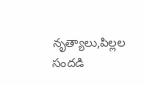నృత్యాలు,పిల్లల సందడి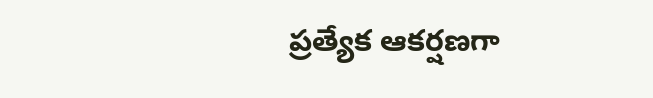ప్రత్యేక ఆకర్షణగా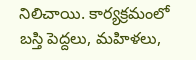నిలిచాయి. కార్యక్రమంలో బస్తి పెద్దలు, మహిళలు,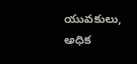యువకులు, అధిక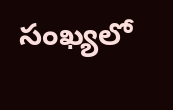సంఖ్యలో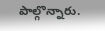పాల్గొన్నారు.